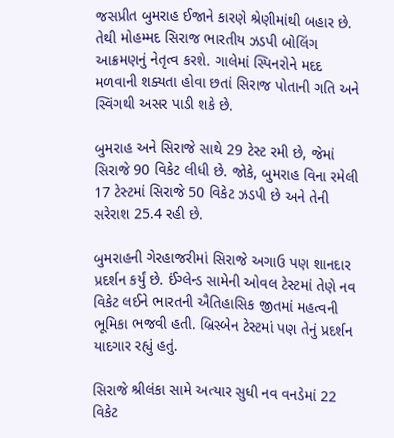જસપ્રીત બુમરાહ ઈજાને કારણે શ્રેણીમાંથી બહાર છે. તેથી મોહમ્મદ સિરાજ ભારતીય ઝડપી બોલિંગ આક્રમણનું નેતૃત્વ કરશે. ગાલેમાં સ્પિનરોને મદદ મળવાની શક્યતા હોવા છતાં સિરાજ પોતાની ગતિ અને સ્વિંગથી અસર પાડી શકે છે.

બુમરાહ અને સિરાજે સાથે 29 ટેસ્ટ રમી છે, જેમાં સિરાજે 90 વિકેટ લીધી છે. જોકે, બુમરાહ વિના રમેલી 17 ટેસ્ટમાં સિરાજે 50 વિકેટ ઝડપી છે અને તેની સરેરાશ 25.4 રહી છે.

બુમરાહની ગેરહાજરીમાં સિરાજે અગાઉ પણ શાનદાર પ્રદર્શન કર્યું છે. ઈંગ્લેન્ડ સામેની ઓવલ ટેસ્ટમાં તેણે નવ વિકેટ લઈને ભારતની ઐતિહાસિક જીતમાં મહત્વની ભૂમિકા ભજવી હતી. બ્રિસ્બેન ટેસ્ટમાં પણ તેનું પ્રદર્શન યાદગાર રહ્યું હતું.

સિરાજે શ્રીલંકા સામે અત્યાર સુધી નવ વનડેમાં 22 વિકેટ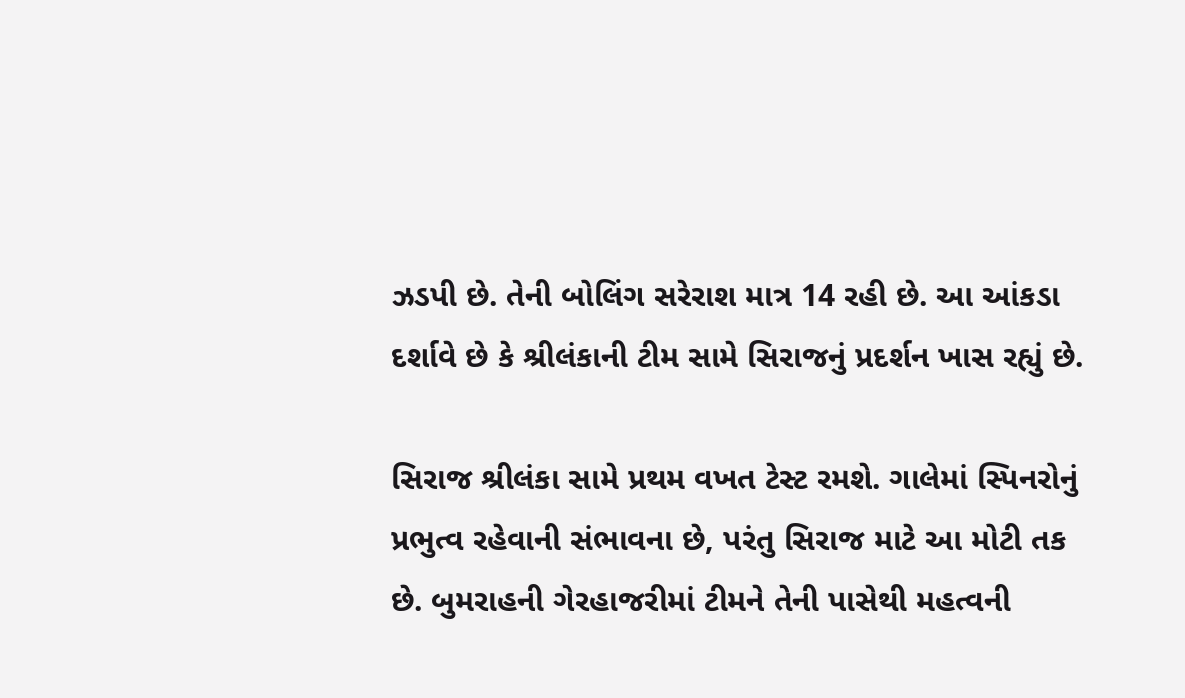ઝડપી છે. તેની બોલિંગ સરેરાશ માત્ર 14 રહી છે. આ આંકડા દર્શાવે છે કે શ્રીલંકાની ટીમ સામે સિરાજનું પ્રદર્શન ખાસ રહ્યું છે.

સિરાજ શ્રીલંકા સામે પ્રથમ વખત ટેસ્ટ રમશે. ગાલેમાં સ્પિનરોનું પ્રભુત્વ રહેવાની સંભાવના છે, પરંતુ સિરાજ માટે આ મોટી તક છે. બુમરાહની ગેરહાજરીમાં ટીમને તેની પાસેથી મહત્વની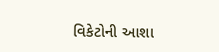વિકેટોની આશા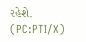રહેશે. (PC:PTI/X)